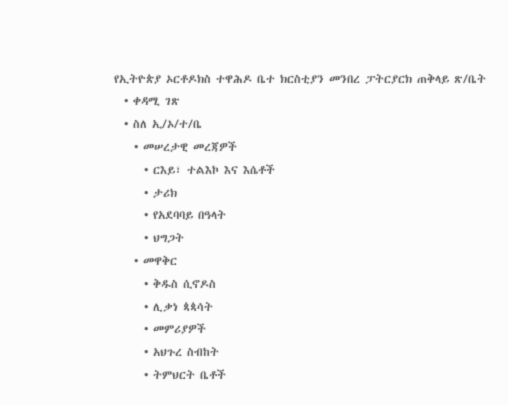የኢትዮጵያ ኦርቶዶክስ ተዋሕዶ ቤተ ክርስቲያን መንበረ ፓትርያርክ ጠቅላይ ጽ/ቤት
  • ቀዳሚ ገጽ
  • ስለ ኢ/ኦ/ተ/ቤ
    • መሠረታዊ መረጃዎች
      • ርእይ፣ ተልእኮ እና እሴቶች
      • ታሪክ
      • የአደባባይ በዓላት
      • ህግጋት
    • መዋቅር
      • ቅዱስ ሲኖዶስ
      • ሊቃነ ጳጳሳት
      • መምሪያዎች
      • አህጉረ ስብከት
      • ትምህርት ቤቶች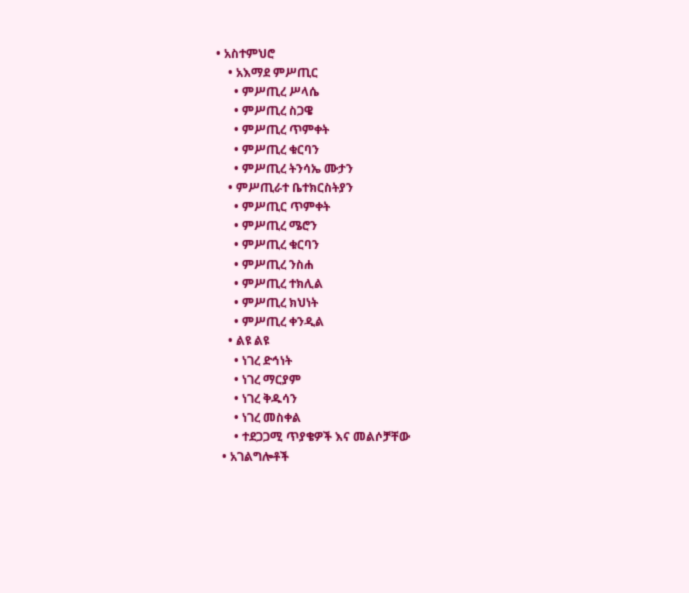• አስተምህሮ
    • አእማደ ምሥጢር
      • ምሥጢረ ሥላሴ
      • ምሥጢረ ስጋዌ
      • ምሥጢረ ጥምቀት
      • ምሥጢረ ቁርባን
      • ምሥጢረ ትንሳኤ ሙታን
    • ምሥጢራተ ቤተክርስትያን
      • ምሥጢር ጥምቀት
      • ምሥጢረ ሜሮን
      • ምሥጢረ ቁርባን
      • ምሥጢረ ንስሐ
      • ምሥጢረ ተክሊል
      • ምሥጢረ ክህነት
      • ምሥጢረ ቀንዲል
    • ልዩ ልዩ
      • ነገረ ድኅነት
      • ነገረ ማርያም
      • ነገረ ቅዱሳን
      • ነገረ መስቀል
      • ተደጋጋሚ ጥያቄዎች እና መልሶቻቸው
  • አገልግሎቶች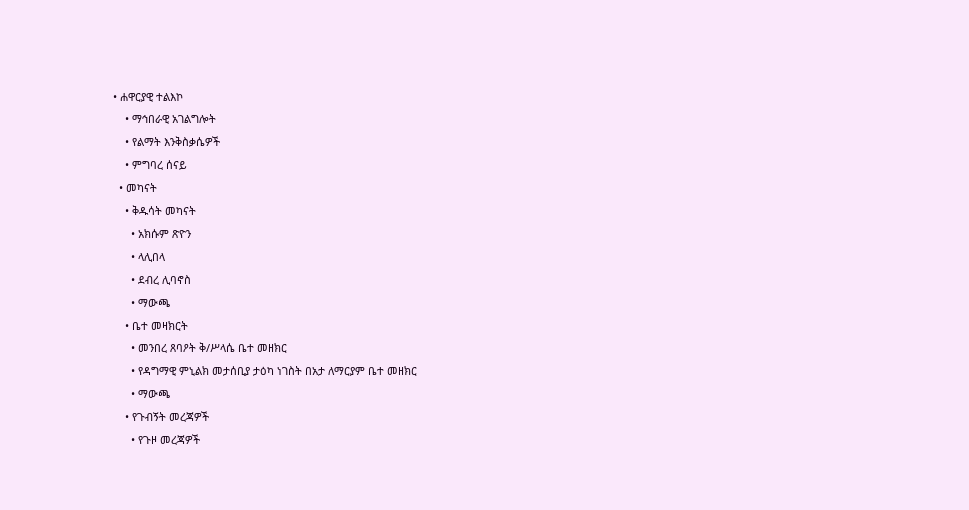• ሐዋርያዊ ተልእኮ
    • ማኅበራዊ አገልግሎት
    • የልማት እንቅስቃሴዎች
    • ምግባረ ሰናይ
  • መካናት
    • ቅዱሳት መካናት
      • አክሱም ጽዮን
      • ላሊበላ
      • ደብረ ሊባኖስ
      • ማውጫ
    • ቤተ መዛክርት
      • መንበረ ጸባዖት ቅ/ሥላሴ ቤተ መዘክር
      • የዳግማዊ ምኒልክ መታሰቢያ ታዕካ ነገስት በአታ ለማርያም ቤተ መዘክር
      • ማውጫ
    • የጉብኝት መረጃዎች
      • የጉዞ መረጃዎች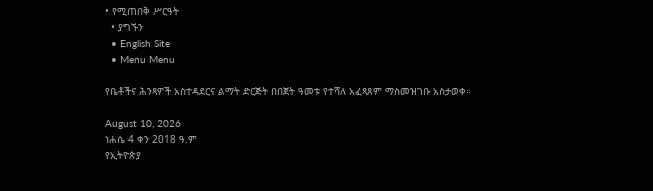• የሚጠበቅ ሥርዓት
  • ያግኙን
  • English Site
  • Menu Menu

የቤቶችና ሕንጻዎች አስተዳደርና ልማት ድርጅት በበጀት ዓመቱ የተሻለ አፈጻጸም ማስመዝገቡ አስታወቀ።

August 10, 2026
ነሐሴ 4 ቀን 2018 ዓ.ም
የኢትዮጵያ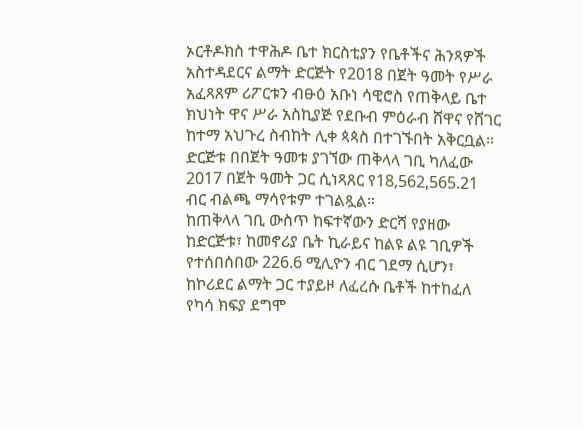ኦርቶዶክስ ተዋሕዶ ቤተ ክርስቲያን የቤቶችና ሕንጻዎች አስተዳደርና ልማት ድርጅት የ2018 በጀት ዓመት የሥራ አፈጻጸም ሪፖርቱን ብፁዕ አቡነ ሳዊሮስ የጠቅላይ ቤተ ክህነት ዋና ሥራ አስኪያጅ የደቡብ ምዕራብ ሸዋና የሸገር ከተማ አህጉረ ስብከት ሊቀ ጳጳስ በተገኙበት አቅርቧል።
ድርጅቱ በበጀት ዓመቱ ያገኘው ጠቅላላ ገቢ ካለፈው 2017 በጀት ዓመት ጋር ሲነጻጸር የ18,562,565.21 ብር ብልጫ ማሳየቱም ተገልጿል።
ከጠቅላላ ገቢ ውስጥ ከፍተኛውን ድርሻ የያዘው ከድርጅቱ፣ ከመኖሪያ ቤት ኪራይና ከልዩ ልዩ ገቢዎች የተሰበሰበው 226.6 ሚሊዮን ብር ገደማ ሲሆን፣ ከኮሪደር ልማት ጋር ተያይዞ ለፈረሱ ቤቶች ከተከፈለ የካሳ ክፍያ ደግሞ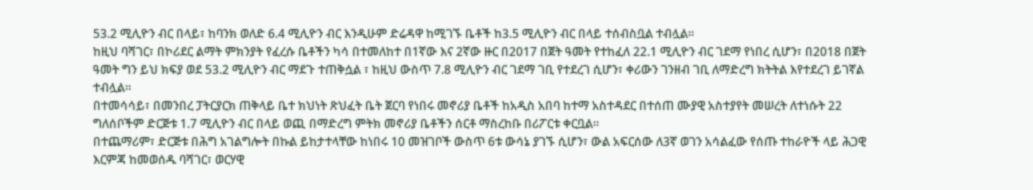53.2 ሚሊዮን ብር በላይ፣ ከባንክ ወለድ 6.4 ሚሊዮን ብር እንዲሁም ድሬዳዋ ከሚገኙ ቤቶች ከ3.5 ሚሊዮን ብር በላይ ተሰብስቧል ተብሏል።
ከዚህ ባሻገር፣ በኮሪደር ልማት ምክንያት የፈረሱ ቤቶችን ካሳ በተመለከተ በ1ኛው እና 2ኛው ዙር በ2017 በጀት ዓመት የተከፈለ 22.1 ሚሊዮን ብር ገደማ የነበረ ሲሆን፣ በ2018 በጀት ዓመት ግን ይህ ክፍያ ወደ 53.2 ሚሊዮን ብር ማደጉ ተጠቅሷል ፣ ከዚህ ውስጥ 7.8 ሚሊዮን ብር ገደማ ገቢ የተደረገ ሲሆን፣ ቀሪውን ገንዘብ ገቢ ለማድረግ ክትትል እየተደረገ ይገኛል ተብሏል።
በተመሳሳይ፣ በመንበረ ፓትርያርክ ጠቅላይ ቤተ ክህነት ጽህፈት ቤት ጀርባ የነበሩ መኖሪያ ቤቶች ከአዲስ አበባ ከተማ አስተዳደር በተሰጠ ሙያዊ አስተያየት መሠረት ለተነሱት 22 ግለሰቦችም ድርጅቱ 1.7 ሚሊዮን ብር በላይ ወጪ በማድረግ ምትክ መኖሪያ ቤቶችን ሰርቶ ማስረከቡ በሪፖርቱ ቀርቧል።
በተጨማሪም፣ ድርጅቱ በሕግ አገልግሎት በኩል ይከታተላቸው ከነበሩ 10 መዝገቦች ውስጥ 6ቱ ውሳኔ ያገኙ ሲሆን፣ ውል አፍርሰው ለ3ኛ ወገን አሳልፈው የሰጡ ተከራዮች ላይ ሕጋዊ እርምጃ ከመወሰዱ ባሻገር፣ ወርሃዊ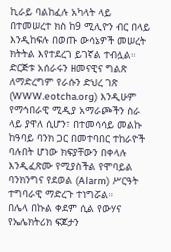ኪራይ ባልከፈሉ አካላት ላይ በተመሠረተ ክስ ከ9 ሚሊዮን ብር በላይ እንዲከፍሉ በወጡ ውሳኔዎች መሠረት ክትትል እየተደረገ ይገኛል ተብሏል።
ድርጅቱ አሰራሩን ዘመናዊና ግልጽ ለማድረግም የራሱን ድህረ ገጽ (WWW.eotcha.org) እንዲሁም የማኅበራዊ ሚዲያ አማራጮችን ስራ ላይ ያዋለ ሲሆን፣ በተመሳሳይ መልኩ ከዓባይ ባንክ ጋር በመተባበር ተከራዮች ባሉበት ሆነው ክፍያቸውን በቀላሉ እንዲፈጽሙ የሚያስችል የሞባይል ባንክንግና የደወል (Alarm) ሥርዓት ተግባራዊ ማድረጉ ተነግሯል።
በሌላ በኩል ቀደም ሲል የውሃና የኤሌክትሪክ ፍጆታን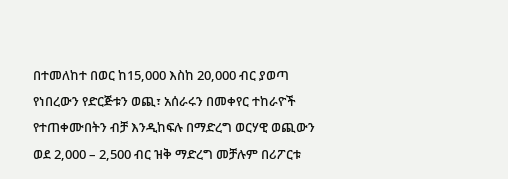በተመለከተ በወር ከ15,000 እስከ 20,000 ብር ያወጣ የነበረውን የድርጅቱን ወጪ፣ አሰራሩን በመቀየር ተከራዮች የተጠቀሙበትን ብቻ እንዲከፍሉ በማድረግ ወርሃዊ ወጪውን ወደ 2,000 – 2,500 ብር ዝቅ ማድረግ መቻሉም በሪፖርቱ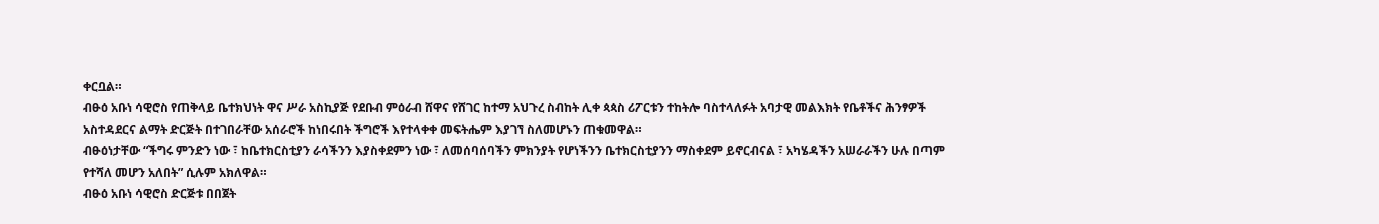ቀርቧል።
ብፁዕ አቡነ ሳዊሮስ የጠቅላይ ቤተክህነት ዋና ሥራ አስኪያጅ የደቡብ ምዕራብ ሸዋና የሸገር ከተማ አህጉረ ስብከት ሊቀ ጳጳስ ሪፖርቱን ተከትሎ ባስተላለፉት አባታዊ መልእክት የቤቶችና ሕንፃዎች አስተዳደርና ልማት ድርጅት በተገበራቸው አሰራሮች ከነበሩበት ችግሮች እየተላቀቀ መፍትሔም እያገኘ ስለመሆኑን ጠቁመዋል።
ብፁዕነታቸው “ችግሩ ምንድን ነው ፣ ከቤተክርስቲያን ራሳችንን እያስቀደምን ነው ፣ ለመሰባሰባችን ምክንያት የሆነችንን ቤተክርስቲያንን ማስቀደም ይኖርብናል ፣ አካሄዳችን አሠራራችን ሁሉ በጣም የተሻለ መሆን አለበት” ሲሉም አክለዋል።
ብፁዕ አቡነ ሳዊሮስ ድርጅቱ በበጀት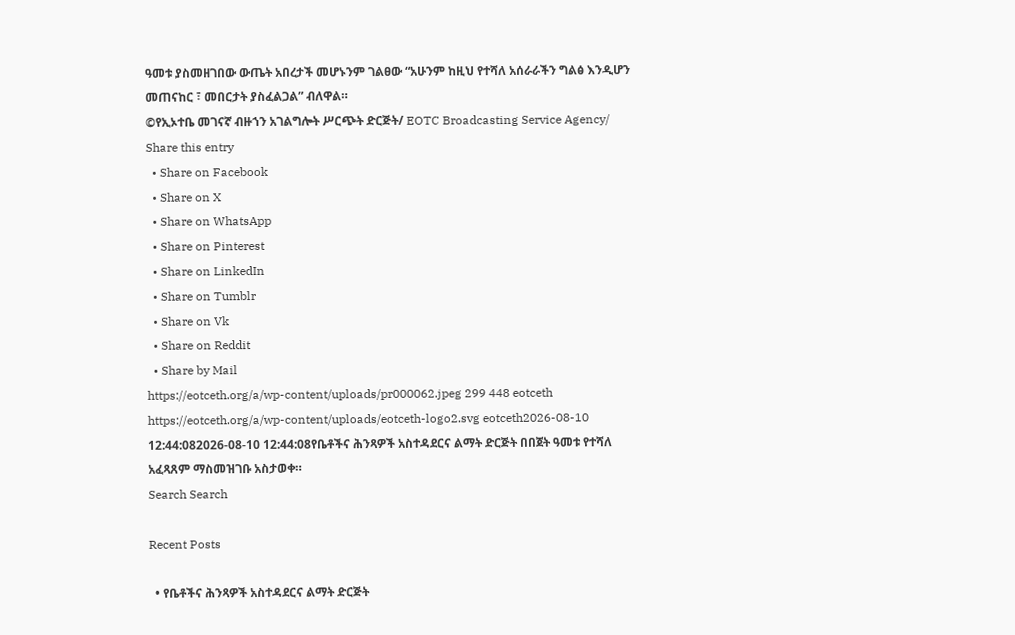ዓመቱ ያስመዘገበው ውጤት አበረታች መሆኑንም ገልፀው “አሁንም ከዚህ የተሻለ አሰራራችን ግልፅ እንዲሆን መጠናከር ፣ መበርታት ያስፈልጋል” ብለዋል።
©የኢኦተቤ መገናኛ ብዙኀን አገልግሎት ሥርጭት ድርጅት/ EOTC Broadcasting Service Agency/
Share this entry
  • Share on Facebook
  • Share on X
  • Share on WhatsApp
  • Share on Pinterest
  • Share on LinkedIn
  • Share on Tumblr
  • Share on Vk
  • Share on Reddit
  • Share by Mail
https://eotceth.org/a/wp-content/uploads/pr000062.jpeg 299 448 eotceth https://eotceth.org/a/wp-content/uploads/eotceth-logo2.svg eotceth2026-08-10 12:44:082026-08-10 12:44:08የቤቶችና ሕንጻዎች አስተዳደርና ልማት ድርጅት በበጀት ዓመቱ የተሻለ አፈጻጸም ማስመዝገቡ አስታወቀ።
Search Search

Recent Posts

  • የቤቶችና ሕንጻዎች አስተዳደርና ልማት ድርጅት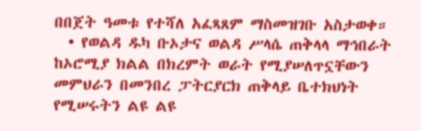በበጀት ዓመቱ የተሻለ አፈጻጸም ማስመዝገቡ አስታወቀ።
  • የወልዳ ዱካ ቡኦታና ወልዳ ሥላሴ ጠቅላላ ማኅበራት ከኦሮሚያ ክልል በክረምት ወራት የሚያሠለጥኗቸውን መምህራን በመንበረ ፓትርያርክ ጠቅላይ ቤተክህነት የሚሠሩትን ልዩ ልዩ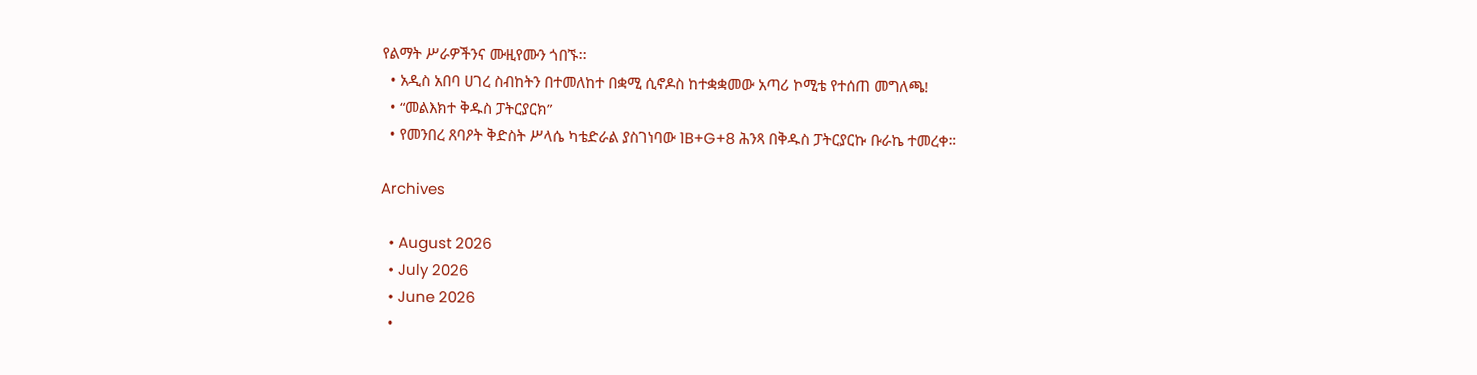የልማት ሥራዎችንና ሙዚየሙን ጎበኙ፡፡
  • አዲስ አበባ ሀገረ ስብከትን በተመለከተ በቋሚ ሲኖዶስ ከተቋቋመው አጣሪ ኮሚቴ የተሰጠ መግለጫ!
  • “መልእክተ ቅዱስ ፓትርያርክ”
  • የመንበረ ጸባዖት ቅድስት ሥላሴ ካቴድራል ያስገነባው 1B+G+8 ሕንጻ በቅዱስ ፓትርያርኩ ቡራኬ ተመረቀ።

Archives

  • August 2026
  • July 2026
  • June 2026
  •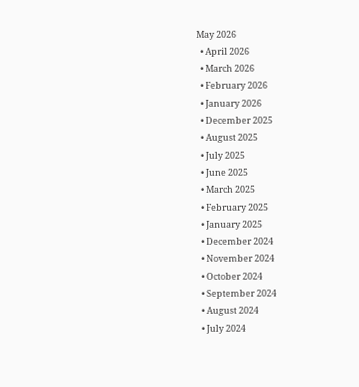May 2026
  • April 2026
  • March 2026
  • February 2026
  • January 2026
  • December 2025
  • August 2025
  • July 2025
  • June 2025
  • March 2025
  • February 2025
  • January 2025
  • December 2024
  • November 2024
  • October 2024
  • September 2024
  • August 2024
  • July 2024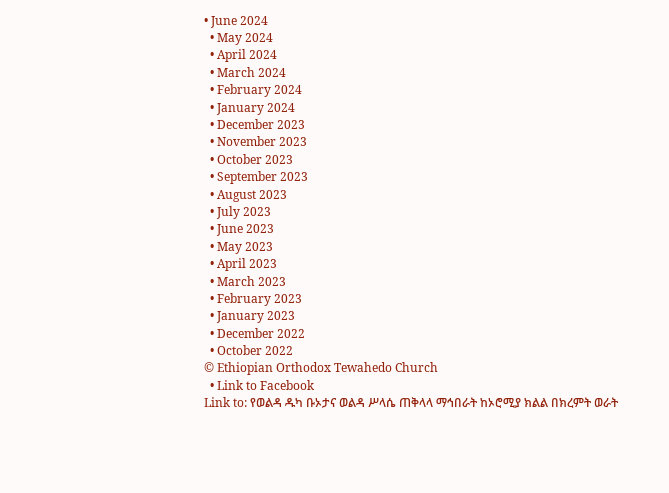• June 2024
  • May 2024
  • April 2024
  • March 2024
  • February 2024
  • January 2024
  • December 2023
  • November 2023
  • October 2023
  • September 2023
  • August 2023
  • July 2023
  • June 2023
  • May 2023
  • April 2023
  • March 2023
  • February 2023
  • January 2023
  • December 2022
  • October 2022
© Ethiopian Orthodox Tewahedo Church
  • Link to Facebook
Link to: የወልዳ ዱካ ቡኦታና ወልዳ ሥላሴ ጠቅላላ ማኅበራት ከኦሮሚያ ክልል በክረምት ወራት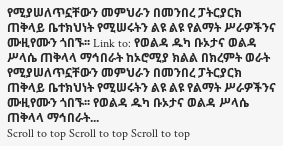የሚያሠለጥኗቸውን መምህራን በመንበረ ፓትርያርክ ጠቅላይ ቤተክህነት የሚሠሩትን ልዩ ልዩ የልማት ሥራዎችንና ሙዚየሙን ጎበኙ፡፡ Link to: የወልዳ ዱካ ቡኦታና ወልዳ ሥላሴ ጠቅላላ ማኅበራት ከኦሮሚያ ክልል በክረምት ወራት የሚያሠለጥኗቸውን መምህራን በመንበረ ፓትርያርክ ጠቅላይ ቤተክህነት የሚሠሩትን ልዩ ልዩ የልማት ሥራዎችንና ሙዚየሙን ጎበኙ፡፡ የወልዳ ዱካ ቡኦታና ወልዳ ሥላሴ ጠቅላላ ማኅበራት...
Scroll to top Scroll to top Scroll to top